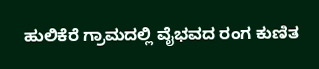ಹುಲಿಕೆರೆ ಗ್ರಾಮದಲ್ಲಿ ವೈಭವದ ರಂಗ ಕುಣಿತ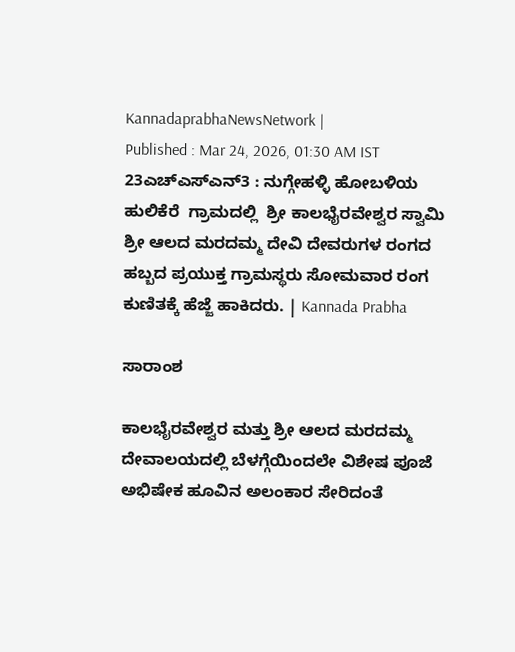KannadaprabhaNewsNetwork |
Published : Mar 24, 2026, 01:30 AM IST
23ಎಚ್ಎಸ್ಎನ್3 : ನುಗ್ಗೇಹಳ್ಳಿ ಹೋಬಳಿಯ  ಹುಲಿಕೆರೆ  ಗ್ರಾಮದಲ್ಲಿ  ಶ್ರೀ ಕಾಲಭೈರವೇಶ್ವರ ಸ್ವಾಮಿ  ಶ್ರೀ ಆಲದ ಮರದಮ್ಮ ದೇವಿ ದೇವರುಗಳ ರಂಗದ ಹಬ್ಬದ ಪ್ರಯುಕ್ತ ಗ್ರಾಮಸ್ಥರು ಸೋಮವಾರ ರಂಗ ಕುಣಿತಕ್ಕೆ ಹೆಜ್ಜೆ ಹಾಕಿದರು. | Kannada Prabha

ಸಾರಾಂಶ

ಕಾಲಭೈರವೇಶ್ವರ ಮತ್ತು ಶ್ರೀ ಆಲದ ಮರದಮ್ಮ ದೇವಾಲಯದಲ್ಲಿ ಬೆಳಗ್ಗೆಯಿಂದಲೇ ವಿಶೇಷ ಪೂಜೆ ಅಭಿಷೇಕ ಹೂವಿನ ಅಲಂಕಾರ ಸೇರಿದಂತೆ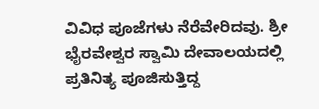ವಿವಿಧ ಪೂಜೆಗಳು ನೆರೆವೇರಿದವು. ಶ್ರೀ ಭೈರವೇಶ್ವರ ಸ್ವಾಮಿ ದೇವಾಲಯದಲ್ಲಿ ಪ್ರತಿನಿತ್ಯ ಪೂಜಿಸುತ್ತಿದ್ದ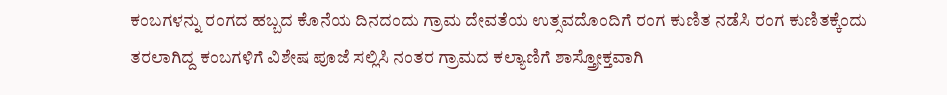ಕಂಬಗಳನ್ನು ರಂಗದ ಹಬ್ಬದ ಕೊನೆಯ ದಿನದಂದು ಗ್ರಾಮ ದೇವತೆಯ ಉತ್ಸವದೊಂದಿಗೆ ರಂಗ ಕುಣಿತ ನಡೆಸಿ ರಂಗ ಕುಣಿತಕ್ಕೆಂದು ತರಲಾಗಿದ್ದ ಕಂಬಗಳಿಗೆ ವಿಶೇಷ ಪೂಜೆ ಸಲ್ಲಿಸಿ ನಂತರ ಗ್ರಾಮದ ಕಲ್ಯಾಣಿಗೆ ಶಾಸ್ತ್ರೋಕ್ತವಾಗಿ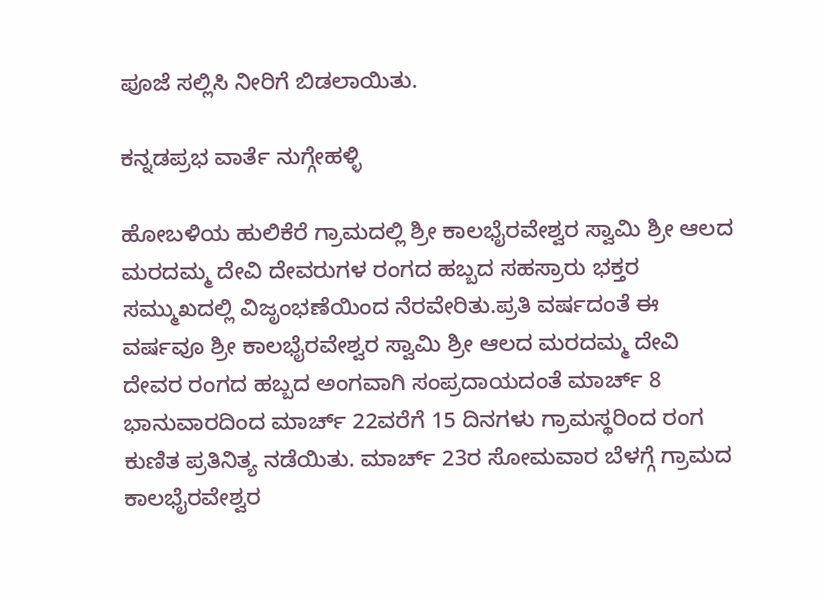ಪೂಜೆ ಸಲ್ಲಿಸಿ ನೀರಿಗೆ ಬಿಡಲಾಯಿತು.

ಕನ್ನಡಪ್ರಭ ವಾರ್ತೆ ನುಗ್ಗೇಹಳ್ಳಿ

ಹೋಬಳಿಯ ಹುಲಿಕೆರೆ ಗ್ರಾಮದಲ್ಲಿ ಶ್ರೀ ಕಾಲಭೈರವೇಶ್ವರ ಸ್ವಾಮಿ ಶ್ರೀ ಆಲದ ಮರದಮ್ಮ ದೇವಿ ದೇವರುಗಳ ರಂಗದ ಹಬ್ಬದ ಸಹಸ್ರಾರು ಭಕ್ತರ ಸಮ್ಮುಖದಲ್ಲಿ ವಿಜೃಂಭಣೆಯಿಂದ ನೆರವೇರಿತು.ಪ್ರತಿ ವರ್ಷದಂತೆ ಈ ವರ್ಷವೂ ಶ್ರೀ ಕಾಲಭೈರವೇಶ್ವರ ಸ್ವಾಮಿ ಶ್ರೀ ಆಲದ ಮರದಮ್ಮ ದೇವಿ ದೇವರ ರಂಗದ ಹಬ್ಬದ ಅಂಗವಾಗಿ ಸಂಪ್ರದಾಯದಂತೆ ಮಾರ್ಚ್ 8 ಭಾನುವಾರದಿಂದ ಮಾರ್ಚ್ 22ವರೆಗೆ 15 ದಿನಗಳು ಗ್ರಾಮಸ್ಥರಿಂದ ರಂಗ ಕುಣಿತ ಪ್ರತಿನಿತ್ಯ ನಡೆಯಿತು. ಮಾರ್ಚ್ 23ರ ಸೋಮವಾರ ಬೆಳಗ್ಗೆ ಗ್ರಾಮದ ಕಾಲಭೈರವೇಶ್ವರ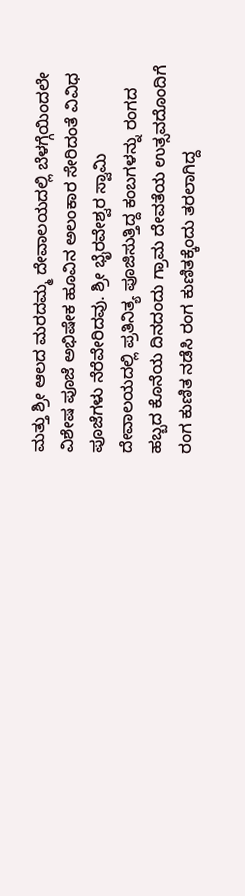ಮತ್ತು ಶ್ರೀ ಆಲದ ಮರದಮ್ಮ ದೇವಾಲಯದಲ್ಲಿ ಬೆಳಗ್ಗೆಯಿಂದಲೇ ವಿಶೇಷ ಪೂಜೆ ಅಭಿಷೇಕ ಹೂವಿನ ಅಲಂಕಾರ ಸೇರಿದಂತೆ ವಿವಿಧ ಪೂಜೆಗಳು ನೆರೆವೇರಿದವು. ಶ್ರೀ ಭೈರವೇಶ್ವರ ಸ್ವಾಮಿ ದೇವಾಲಯದಲ್ಲಿ ಪ್ರತಿನಿತ್ಯ ಪೂಜಿಸುತ್ತಿದ್ದ ಕಂಬಗಳನ್ನು ರಂಗದ ಹಬ್ಬದ ಕೊನೆಯ ದಿನದಂದು ಗ್ರಾಮ ದೇವತೆಯ ಉತ್ಸವದೊಂದಿಗೆ ರಂಗ ಕುಣಿತ ನಡೆಸಿ ರಂಗ ಕುಣಿತಕ್ಕೆಂದು ತರಲಾಗಿದ್ದ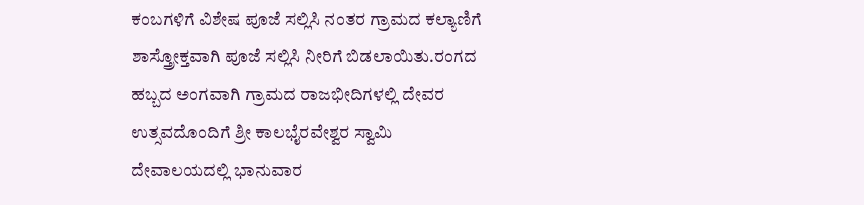ಕಂಬಗಳಿಗೆ ವಿಶೇಷ ಪೂಜೆ ಸಲ್ಲಿಸಿ ನಂತರ ಗ್ರಾಮದ ಕಲ್ಯಾಣಿಗೆ ಶಾಸ್ತ್ರೋಕ್ತವಾಗಿ ಪೂಜೆ ಸಲ್ಲಿಸಿ ನೀರಿಗೆ ಬಿಡಲಾಯಿತು.ರಂಗದ ಹಬ್ಬದ ಅಂಗವಾಗಿ ಗ್ರಾಮದ ರಾಜಭೀದಿಗಳಲ್ಲಿ ದೇವರ ಉತ್ಸವದೊಂದಿಗೆ ಶ್ರೀ ಕಾಲಭೈರವೇಶ್ವರ ಸ್ವಾಮಿ ದೇವಾಲಯದಲ್ಲಿ ಭಾನುವಾರ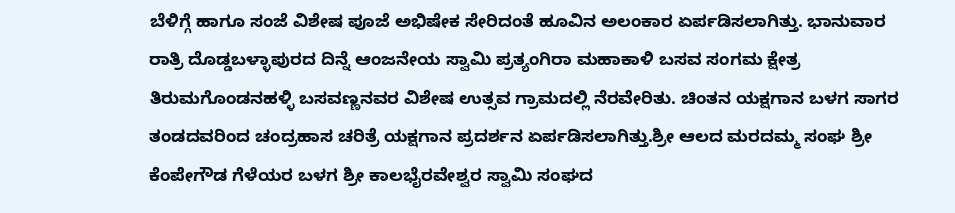ಬೆಳಿಗ್ಗೆ ಹಾಗೂ ಸಂಜೆ ವಿಶೇಷ ಪೂಜೆ ಅಭಿಷೇಕ ಸೇರಿದಂತೆ ಹೂವಿನ ಅಲಂಕಾರ ಏರ್ಪಡಿಸಲಾಗಿತ್ತು. ಭಾನುವಾರ ರಾತ್ರಿ ದೊಡ್ಡಬಳ್ಳಾಪುರದ ದಿನ್ನೆ ಆಂಜನೇಯ ಸ್ವಾಮಿ ಪ್ರತ್ಯಂಗಿರಾ ಮಹಾಕಾಳಿ ಬಸವ ಸಂಗಮ ಕ್ಷೇತ್ರ ತಿರುಮಗೊಂಡನಹಳ್ಳಿ ಬಸವಣ್ಣನವರ ವಿಶೇಷ ಉತ್ಸವ ಗ್ರಾಮದಲ್ಲಿ ನೆರವೇರಿತು. ಚಿಂತನ ಯಕ್ಷಗಾನ ಬಳಗ ಸಾಗರ ತಂಡದವರಿಂದ ಚಂದ್ರಹಾಸ ಚರಿತ್ರೆ ಯಕ್ಷಗಾನ ಪ್ರದರ್ಶನ ಏರ್ಪಡಿಸಲಾಗಿತ್ತು.ಶ್ರೀ ಆಲದ ಮರದಮ್ಮ ಸಂಘ ಶ್ರೀ ಕೆಂಪೇಗೌಡ ಗೆಳೆಯರ ಬಳಗ ಶ್ರೀ ಕಾಲಭೈರವೇಶ್ವರ ಸ್ವಾಮಿ ಸಂಘದ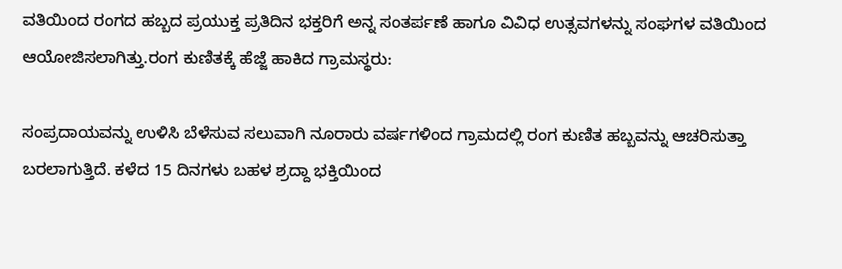ವತಿಯಿಂದ ರಂಗದ ಹಬ್ಬದ ಪ್ರಯುಕ್ತ ಪ್ರತಿದಿನ ಭಕ್ತರಿಗೆ ಅನ್ನ ಸಂತರ್ಪಣೆ ಹಾಗೂ ವಿವಿಧ ಉತ್ಸವಗಳನ್ನು ಸಂಘಗಳ ವತಿಯಿಂದ ಆಯೋಜಿಸಲಾಗಿತ್ತು.ರಂಗ ಕುಣಿತಕ್ಕೆ ಹೆಜ್ಜೆ ಹಾಕಿದ ಗ್ರಾಮಸ್ಥರು:

ಸಂಪ್ರದಾಯವನ್ನು ಉಳಿಸಿ ಬೆಳೆಸುವ ಸಲುವಾಗಿ ನೂರಾರು ವರ್ಷಗಳಿಂದ ಗ್ರಾಮದಲ್ಲಿ ರಂಗ ಕುಣಿತ ಹಬ್ಬವನ್ನು ಆಚರಿಸುತ್ತಾ ಬರಲಾಗುತ್ತಿದೆ. ಕಳೆದ 15 ದಿನಗಳು ಬಹಳ ಶ್ರದ್ದಾ ಭಕ್ತಿಯಿಂದ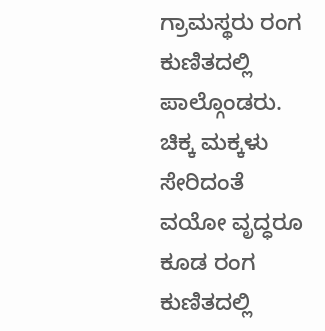ಗ್ರಾಮಸ್ಥರು ರಂಗ ಕುಣಿತದಲ್ಲಿ ಪಾಲ್ಗೊಂಡರು. ಚಿಕ್ಕ ಮಕ್ಕಳು ಸೇರಿದಂತೆ ವಯೋ ವೃದ್ಧರೂ ಕೂಡ ರಂಗ ಕುಣಿತದಲ್ಲಿ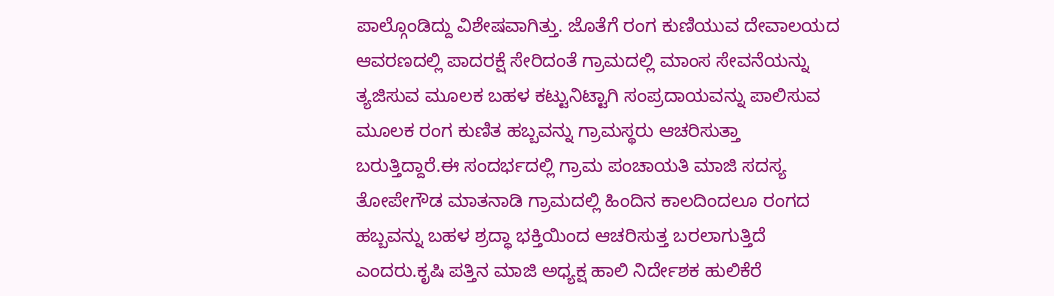ಪಾಲ್ಗೊಂಡಿದ್ದು ವಿಶೇಷವಾಗಿತ್ತು. ಜೊತೆಗೆ ರಂಗ ಕುಣಿಯುವ ದೇವಾಲಯದ ಆವರಣದಲ್ಲಿ ಪಾದರಕ್ಷೆ ಸೇರಿದಂತೆ ಗ್ರಾಮದಲ್ಲಿ ಮಾಂಸ ಸೇವನೆಯನ್ನು ತ್ಯಜಿಸುವ ಮೂಲಕ ಬಹಳ ಕಟ್ಟುನಿಟ್ಟಾಗಿ ಸಂಪ್ರದಾಯವನ್ನು ಪಾಲಿಸುವ ಮೂಲಕ ರಂಗ ಕುಣಿತ ಹಬ್ಬವನ್ನು ಗ್ರಾಮಸ್ಥರು ಆಚರಿಸುತ್ತಾ ಬರುತ್ತಿದ್ದಾರೆ.ಈ ಸಂದರ್ಭದಲ್ಲಿ ಗ್ರಾಮ ಪಂಚಾಯತಿ ಮಾಜಿ ಸದಸ್ಯ ತೋಪೇಗೌಡ ಮಾತನಾಡಿ ಗ್ರಾಮದಲ್ಲಿ ಹಿಂದಿನ ಕಾಲದಿಂದಲೂ ರಂಗದ ಹಬ್ಬವನ್ನು ಬಹಳ ಶ್ರದ್ಧಾ ಭಕ್ತಿಯಿಂದ ಆಚರಿಸುತ್ತ ಬರಲಾಗುತ್ತಿದೆ ಎಂದರು.ಕೃಷಿ ಪತ್ತಿನ ಮಾಜಿ ಅಧ್ಯಕ್ಷ ಹಾಲಿ ನಿರ್ದೇಶಕ ಹುಲಿಕೆರೆ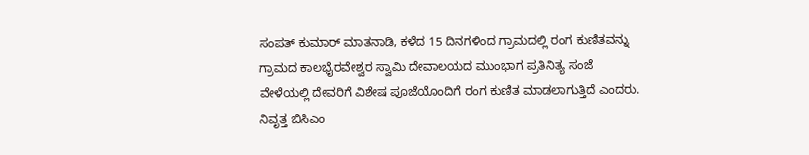ಸಂಪತ್ ಕುಮಾರ್‌ ಮಾತನಾಡಿ, ಕಳೆದ 15 ದಿನಗಳಿಂದ ಗ್ರಾಮದಲ್ಲಿ ರಂಗ ಕುಣಿತವನ್ನು ಗ್ರಾಮದ ಕಾಲಭೈರವೇಶ್ವರ ಸ್ವಾಮಿ ದೇವಾಲಯದ ಮುಂಭಾಗ ಪ್ರತಿನಿತ್ಯ ಸಂಜೆ ವೇಳೆಯಲ್ಲಿ ದೇವರಿಗೆ ವಿಶೇಷ ಪೂಜೆಯೊಂದಿಗೆ ರಂಗ ಕುಣಿತ ಮಾಡಲಾಗುತ್ತಿದೆ ಎಂದರು. ನಿವೃತ್ತ ಬಿಸಿಎಂ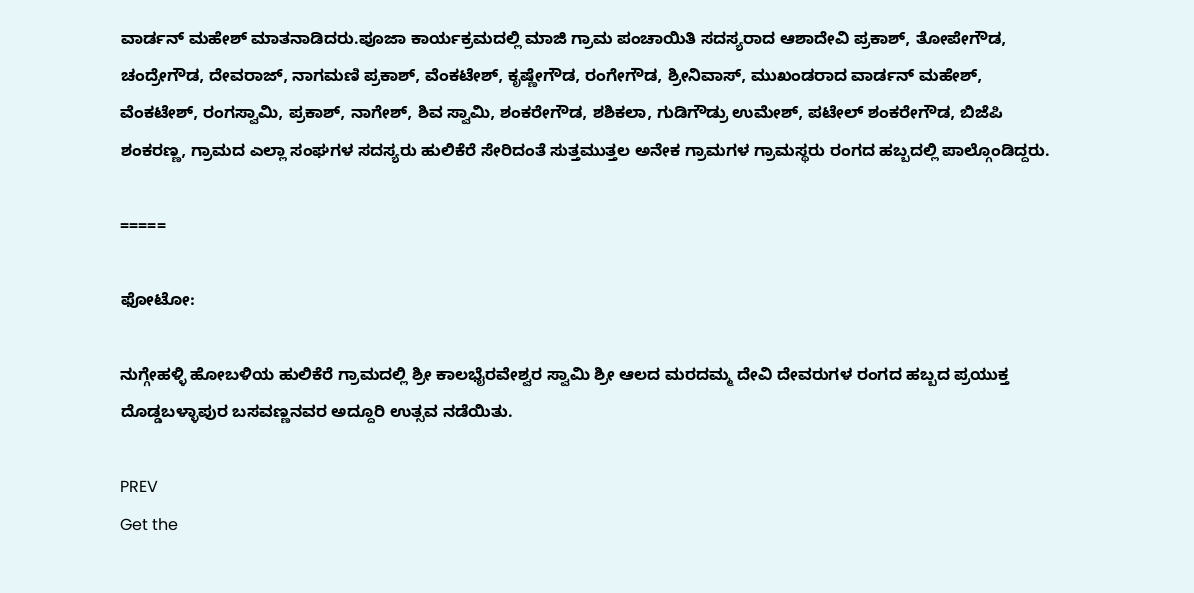ವಾರ್ಡನ್‌ ಮಹೇಶ್ ಮಾತನಾಡಿದರು.ಪೂಜಾ ಕಾರ್ಯಕ್ರಮದಲ್ಲಿ ಮಾಜಿ ಗ್ರಾಮ ಪಂಚಾಯಿತಿ ಸದಸ್ಯರಾದ ಆಶಾದೇವಿ ಪ್ರಕಾಶ್, ತೋಪೇಗೌಡ, ಚಂದ್ರೇಗೌಡ, ದೇವರಾಜ್, ನಾಗಮಣಿ ಪ್ರಕಾಶ್, ವೆಂಕಟೇಶ್, ಕೃಷ್ಣೇಗೌಡ, ರಂಗೇಗೌಡ, ಶ್ರೀನಿವಾಸ್, ಮುಖಂಡರಾದ ವಾರ್ಡನ್ ಮಹೇಶ್, ವೆಂಕಟೇಶ್, ರಂಗಸ್ವಾಮಿ, ಪ್ರಕಾಶ್, ನಾಗೇಶ್, ಶಿವ ಸ್ವಾಮಿ, ಶಂಕರೇಗೌಡ, ಶಶಿಕಲಾ, ಗುಡಿಗೌಡ್ರು ಉಮೇಶ್, ಪಟೇಲ್ ಶಂಕರೇಗೌಡ, ಬಿಜೆಪಿ ಶಂಕರಣ್ಣ, ಗ್ರಾಮದ ಎಲ್ಲಾ ಸಂಘಗಳ ಸದಸ್ಯರು ಹುಲಿಕೆರೆ ಸೇರಿದಂತೆ ಸುತ್ತಮುತ್ತಲ ಅನೇಕ ಗ್ರಾಮಗಳ ಗ್ರಾಮಸ್ಥರು ರಂಗದ ಹಬ್ಬದಲ್ಲಿ ಪಾಲ್ಗೊಂಡಿದ್ದರು.

=====

ಫೋಟೋ:

ನುಗ್ಗೇಹಳ್ಳಿ ಹೋಬಳಿಯ ಹುಲಿಕೆರೆ ಗ್ರಾಮದಲ್ಲಿ ಶ್ರೀ ಕಾಲಭೈರವೇಶ್ವರ ಸ್ವಾಮಿ ಶ್ರೀ ಆಲದ ಮರದಮ್ಮ ದೇವಿ ದೇವರುಗಳ ರಂಗದ ಹಬ್ಬದ ಪ್ರಯುಕ್ತ ದೊಡ್ಡಬಳ್ಳಾಪುರ ಬಸವಣ್ಣನವರ ಅದ್ದೂರಿ ಉತ್ಸವ ನಡೆಯಿತು.

PREV
Get the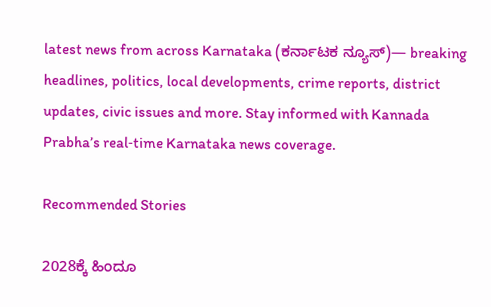latest news from across Karnataka (ಕರ್ನಾಟಕ ನ್ಯೂಸ್)— breaking headlines, politics, local developments, crime reports, district updates, civic issues and more. Stay informed with Kannada Prabha’s real‑time Karnataka news coverage.

Recommended Stories

2028ಕ್ಕೆ ಹಿಂದೂ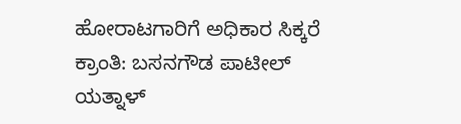ಹೋರಾಟಗಾರಿಗೆ ಅಧಿಕಾರ ಸಿಕ್ಕರೆ ಕ್ರಾಂತಿ: ಬಸನಗೌಡ ಪಾಟೀಲ್ ಯತ್ನಾಳ್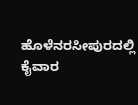ಹೊಳೆನರಸೀಪುರದಲ್ಲಿ ಕೈವಾರ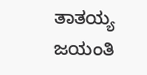ತಾತಯ್ಯ ಜಯಂತಿ